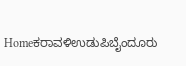Homeಕರಾವಳಿಉಡುಪಿಬೈಂದೂರು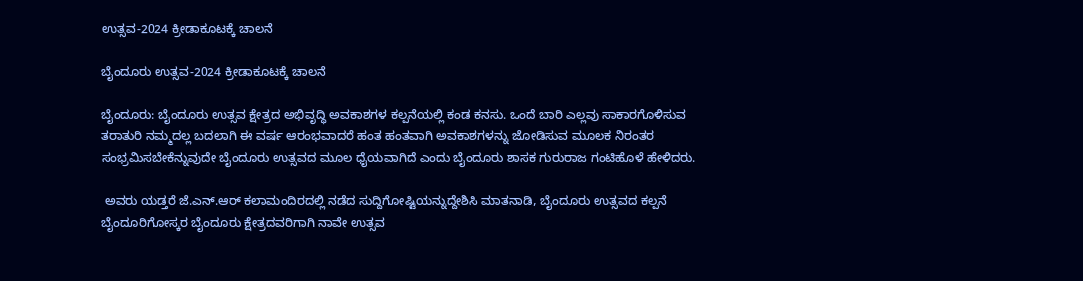ಉತ್ಸವ-2024 ಕ್ರೀಡಾಕೂಟಕ್ಕೆ ಚಾಲನೆ

ಬೈಂದೂರು ಉತ್ಸವ-2024 ಕ್ರೀಡಾಕೂಟಕ್ಕೆ ಚಾಲನೆ

ಬೈಂದೂರು: ಬೈಂದೂರು ಉತ್ಸವ ಕ್ಷೇತ್ರದ ಅಭಿವೃದ್ಧಿ ಅವಕಾಶಗಳ ಕಲ್ಪನೆಯಲ್ಲಿ ಕಂಡ ಕನಸು. ಒಂದೆ ಬಾರಿ ಎಲ್ಲವು ಸಾಕಾರಗೊಳಿಸುವ ತರಾತುರಿ ನಮ್ಮದಲ್ಲ ಬದಲಾಗಿ ಈ ವರ್ಷ ಆರಂಭವಾದರೆ ಹಂತ ಹಂತವಾಗಿ ಅವಕಾಶಗಳನ್ನು ಜೋಡಿಸುವ ಮೂಲಕ ನಿರಂತರ ಸಂಭ್ರಮಿಸಬೇಕೆನ್ನುವುದೇ ಬೈಂದೂರು ಉತ್ಸವದ ಮೂಲ ಧೈಯವಾಗಿದೆ ಎಂದು ಬೈಂದೂರು ಶಾಸಕ ಗುರುರಾಜ ಗಂಟಿಹೊಳೆ ಹೇಳಿದರು.

 ಅವರು ಯಡ್ತರೆ ಜೆ.ಎನ್.ಆರ್ ಕಲಾಮಂದಿರದಲ್ಲಿ ನಡೆದ ಸುದ್ದಿಗೋಷ್ಟಿಯನ್ನುದ್ದೇಶಿಸಿ ಮಾತನಾಡಿ, ಬೈಂದೂರು ಉತ್ಸವದ ಕಲ್ಪನೆ ಬೈಂದೂರಿಗೋಸ್ಕರ ಬೈಂದೂರು ಕ್ಷೇತ್ರದವರಿಗಾಗಿ ನಾವೇ ಉತ್ಸವ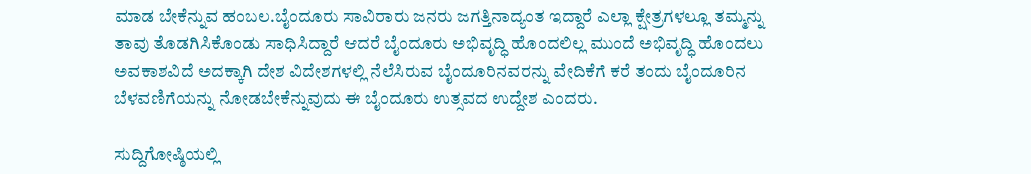ಮಾಡ ಬೇಕೆನ್ನುವ ಹಂಬಲ.ಬೈಂದೂರು ಸಾವಿರಾರು ಜನರು ಜಗತ್ತಿನಾದ್ಯಂತ ಇದ್ದಾರೆ ಎಲ್ಲಾ ಕ್ಷೇತ್ರಗಳಲ್ಲೂ ತಮ್ಮನ್ನು ತಾವು ತೊಡಗಿಸಿಕೊಂಡು ಸಾಧಿಸಿದ್ದಾರೆ ಆದರೆ ಬೈಂದೂರು ಅಭಿವೃದ್ಧಿ ಹೊಂದಲಿಲ್ಲ ಮುಂದೆ ಅಭಿವೃದ್ಧಿ ಹೊಂದಲು ಅವಕಾಶವಿದೆ ಅದಕ್ಕಾಗಿ ದೇಶ ವಿದೇಶಗಳಲ್ಲಿ ನೆಲೆಸಿರುವ ಬೈಂದೂರಿನವರನ್ನು ವೇದಿಕೆಗೆ ಕರೆ ತಂದು ಬೈಂದೂರಿನ ಬೆಳವಣಿಗೆಯನ್ನು ನೋಡಬೇಕೆನ್ನುವುದು ಈ ಬೈಂದೂರು ಉತ್ಸವದ ಉದ್ದೇಶ ಎಂದರು.

ಸುದ್ದಿಗೋಷ್ಠಿಯಲ್ಲಿ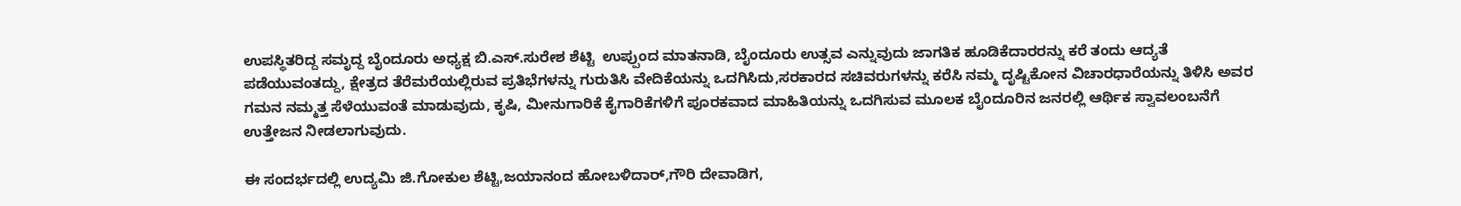ಉಪಸ್ಥಿತರಿದ್ದ ಸಮೃದ್ದ ಬೈಂದೂರು ಅಧ್ಯಕ್ಷ ಬಿ.ಎಸ್.ಸುರೇಶ ಶೆಟ್ಟಿ  ಉಪ್ಪುಂದ ಮಾತನಾಡಿ, ಬೈಂದೂರು ಉತ್ಸವ ಎನ್ನುವುದು ಜಾಗತಿಕ ಹೂಡಿಕೆದಾರರನ್ನು ಕರೆ ತಂದು ಆದ್ಯತೆ ಪಡೆಯುವಂತದ್ದು, ಕ್ಷೇತ್ರದ ತೆರೆಮರೆಯಲ್ಲಿರುವ ಪ್ರತಿಭೆಗಳನ್ನು ಗುರುತಿಸಿ ವೇದಿಕೆಯನ್ನು ಒದಗಿಸಿದು,ಸರಕಾರದ ಸಚಿವರುಗಳನ್ನು ಕರೆಸಿ ನಮ್ಮ ದೃಷ್ಟಿಕೋನ ವಿಚಾರಧಾರೆಯನ್ನು ತಿಳಿಸಿ ಅವರ ಗಮನ ನಮ್ಮತ್ತ ಸೆಳೆಯುವಂತೆ ಮಾಡುವುದು, ಕೃಷಿ, ಮೀನುಗಾರಿಕೆ ಕೈಗಾರಿಕೆಗಳಿಗೆ ಪೂರಕವಾದ ಮಾಹಿತಿಯನ್ನು ಒದಗಿಸುವ ಮೂಲಕ ಬೈಂದೂರಿನ ಜನರಲ್ಲಿ ಆರ್ಥಿಕ ಸ್ವಾವಲಂಬನೆಗೆ ಉತ್ತೇಜನ ನೀಡಲಾಗುವುದು.

ಈ ಸಂದರ್ಭದಲ್ಲಿ ಉದ್ಯಮಿ ಜಿ.ಗೋಕುಲ ಶೆಟ್ಟಿ,ಜಯಾನಂದ ಹೋಬಳಿದಾರ್,ಗೌರಿ ದೇವಾಡಿಗ,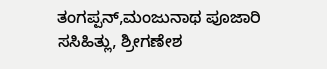ತಂಗಪ್ಪನ್,ಮಂಜುನಾಥ ಪೂಜಾರಿ ಸಸಿಹಿತ್ಲು, ಶ್ರೀಗಣೇಶ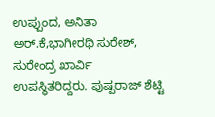ಉಪ್ಪುಂದ, ಅನಿತಾ ಅರ್.ಕೆ,ಭಾಗೀರಥಿ ಸುರೇಶ್, ಸುರೇಂದ್ರ ಖಾರ್ವಿ ಉಪಸ್ಥಿತರಿದ್ದರು. ಪುಷ್ಪರಾಜ್ ಶೆಟ್ಟಿ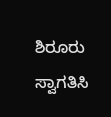ಶಿರೂರು ಸ್ವಾಗತಿಸಿ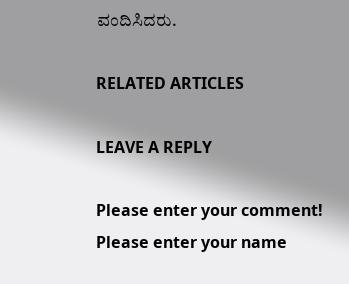ವಂದಿಸಿದರು.

RELATED ARTICLES

LEAVE A REPLY

Please enter your comment!
Please enter your name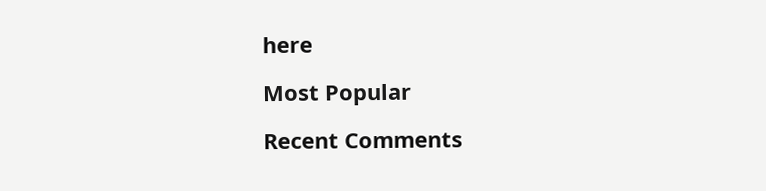here

Most Popular

Recent Comments